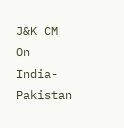J&K CM On India-Pakistan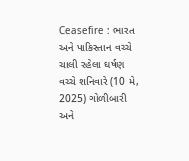Ceasefire : ભારત અને પાકિસ્તાન વચ્ચે ચાલી રહેલા ઘર્ષણ વચ્ચે શનિવારે (10 મે, 2025) ગોળીબારી અને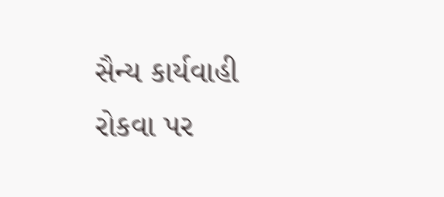સૈન્ય કાર્યવાહી રોકવા પર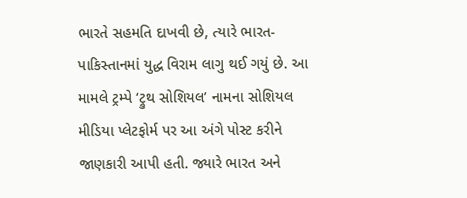ભારતે સહમતિ દાખવી છે, ત્યારે ભારત-પાકિસ્તાનમાં યુદ્ધ વિરામ લાગુ થઈ ગયું છે. આ મામલે ટ્રમ્પે ‘ટ્રુથ સોશિયલ’ નામના સોશિયલ મીડિયા પ્લેટફોર્મ પર આ અંગે પોસ્ટ કરીને જાણકારી આપી હતી. જ્યારે ભારત અને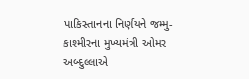પાકિસ્તાનના નિર્ણયને જમ્મુ-કાશ્મીરના મુખ્યમંત્રી ઓમર અબ્દુલ્લાએ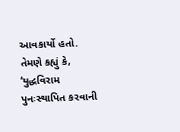આવકાર્યો હતો. તેમણે કહ્યું કે, ‘યુદ્ધવિરામ પુનઃસ્થાપિત કરવાની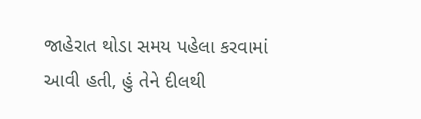જાહેરાત થોડા સમય પહેલા કરવામાં આવી હતી, હું તેને દીલથી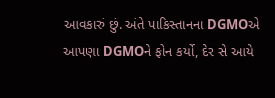આવકારું છું. અંતે પાકિસ્તાનના DGMOએ આપણા DGMOને ફોન કર્યો, દેર સે આયે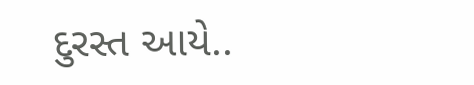દુરસ્ત આયે..